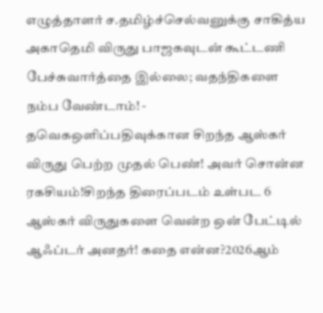எழுத்தாளர் ச.தமிழ்ச்செல்வனுக்கு சாகித்ய அகாதெமி விருது பாஜகவுடன் கூட்டணி பேச்சுவார்த்தை இல்லை; வதந்திகளை நம்ப வேண்டாம்! - தவெகஒளிப்பதிவுக்கான சிறந்த ஆஸ்கர் விருது பெற்ற முதல் பெண்! அவர் சொன்ன ரகசியம்!சிறந்த திரைப்படம் உள்பட 6 ஆஸ்கர் விருதுகளை வென்ற ஒன் பேட்டில் ஆஃப்டர் அனதர்! கதை என்ன?2026ஆம்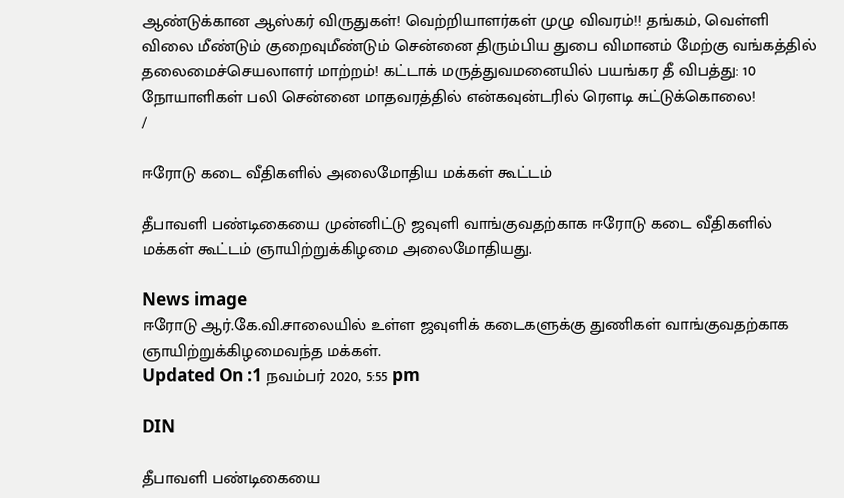ஆண்டுக்கான ஆஸ்கர் விருதுகள்! வெற்றியாளர்கள் முழு விவரம்!! தங்கம், வெள்ளி விலை மீண்டும் குறைவுமீண்டும் சென்னை திரும்பிய துபை விமானம் மேற்கு வங்கத்தில் தலைமைச்செயலாளர் மாற்றம்! கட்டாக் மருத்துவமனையில் பயங்கர தீ விபத்து: 10 நோயாளிகள் பலி சென்னை மாதவரத்தில் என்கவுன்டரில் ரௌடி சுட்டுக்கொலை!
/

ஈரோடு கடை வீதிகளில் அலைமோதிய மக்கள் கூட்டம்

தீபாவளி பண்டிகையை முன்னிட்டு ஜவுளி வாங்குவதற்காக ஈரோடு கடை வீதிகளில் மக்கள் கூட்டம் ஞாயிற்றுக்கிழமை அலைமோதியது.

News image
ஈரோடு ஆர்.கே.வி.சாலையில் உள்ள ஜவுளிக் கடைகளுக்கு துணிகள் வாங்குவதற்காக ஞாயிற்றுக்கிழமைவந்த மக்கள்.
Updated On :1 நவம்பர் 2020, 5:55 pm

DIN

தீபாவளி பண்டிகையை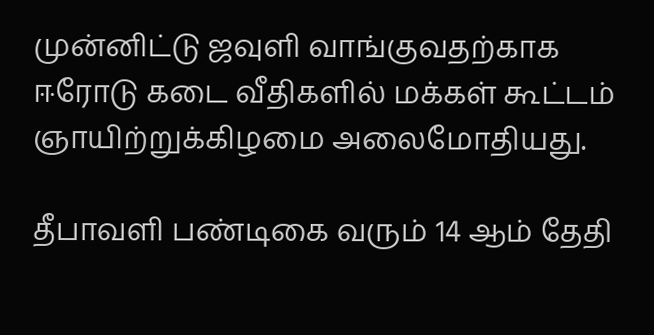முன்னிட்டு ஜவுளி வாங்குவதற்காக ஈரோடு கடை வீதிகளில் மக்கள் கூட்டம் ஞாயிற்றுக்கிழமை அலைமோதியது.

தீபாவளி பண்டிகை வரும் 14 ஆம் தேதி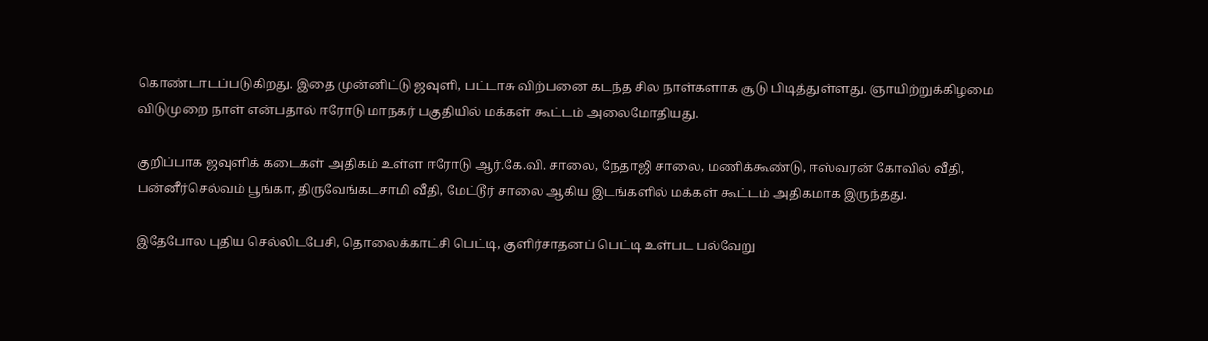கொண்டாடப்படுகிறது. இதை முன்னிட்டு ஜவுளி, பட்டாசு விற்பனை கடந்த சில நாள்களாக சூடு பிடித்துள்ளது. ஞாயிற்றுக்கிழமை விடுமுறை நாள் என்பதால் ஈரோடு மாநகர் பகுதியில் மக்கள் கூட்டம் அலைமோதியது.

குறிப்பாக ஜவுளிக் கடைகள் அதிகம் உள்ள ஈரோடு ஆர்.கே.வி. சாலை, நேதாஜி சாலை, மணிக்கூண்டு, ஈஸ்வரன் கோவில் வீதி, பன்னீர்செல்வம் பூங்கா, திருவேங்கடசாமி வீதி, மேட்டூர் சாலை ஆகிய இடங்களில் மக்கள் கூட்டம் அதிகமாக இருந்தது.

இதேபோல புதிய செல்லிடபேசி, தொலைக்காட்சி பெட்டி, குளிர்சாதனப் பெட்டி உள்பட பல்வேறு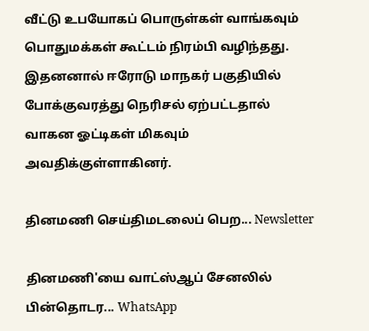வீட்டு உபயோகப் பொருள்கள் வாங்கவும் பொதுமக்கள் கூட்டம் நிரம்பி வழிந்தது. இதனனால் ஈரோடு மாநகர் பகுதியில் போக்குவரத்து நெரிசல் ஏற்பட்டதால் வாகன ஓட்டிகள் மிகவும் அவதிக்குள்ளாகினர்.

தினமணி செய்திமடலைப் பெற... Newsletter

தினமணி'யை வாட்ஸ்ஆப் சேனலில் பின்தொடர... WhatsApp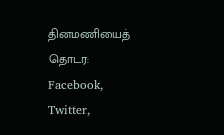தினமணியைத் தொடர: Facebook, Twitter,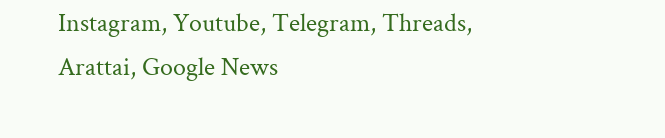Instagram, Youtube, Telegram, Threads, Arattai, Google News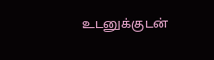உடனுக்குடன்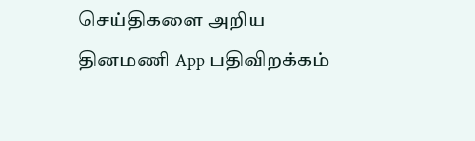செய்திகளை அறிய தினமணி App பதிவிறக்கம்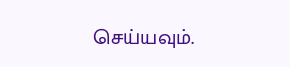செய்யவும்.